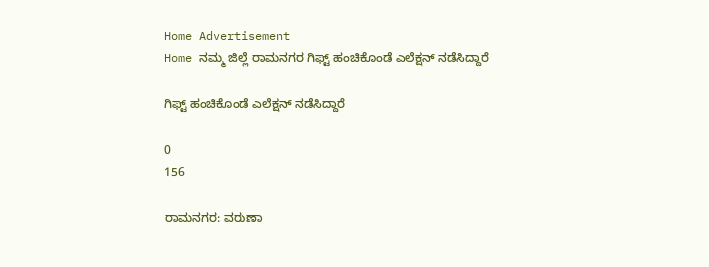Home Advertisement
Home ನಮ್ಮ ಜಿಲ್ಲೆ ರಾಮನಗರ ಗಿಫ್ಟ್‌ ಹಂಚಿಕೊಂಡೆ ಎಲೆಕ್ಷನ್‌ ನಡೆಸಿದ್ದಾರೆ

ಗಿಫ್ಟ್‌ ಹಂಚಿಕೊಂಡೆ ಎಲೆಕ್ಷನ್‌ ನಡೆಸಿದ್ದಾರೆ

0
156

ರಾಮನಗರ: ವರುಣಾ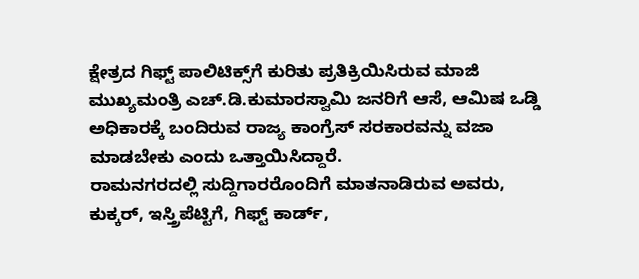ಕ್ಷೇತ್ರದ ಗಿಫ್ಟ್‌ ಪಾಲಿಟಿಕ್ಸ್‌ಗೆ ಕುರಿತು ಪ್ರತಿಕ್ರಿಯಿಸಿರುವ ಮಾಜಿ ಮುಖ್ಯಮಂತ್ರಿ ಎಚ್‌.ಡಿ.ಕುಮಾರಸ್ವಾಮಿ ಜನರಿಗೆ ಆಸೆ, ಆಮಿಷ ಒಡ್ಡಿ ಅಧಿಕಾರಕ್ಕೆ ಬಂದಿರುವ ರಾಜ್ಯ ಕಾಂಗ್ರೆಸ್ ಸರಕಾರವನ್ನು ವಜಾ ಮಾಡಬೇಕು ಎಂದು ಒತ್ತಾಯಿಸಿದ್ದಾರೆ.
ರಾಮನಗರದಲ್ಲಿ ಸುದ್ದಿಗಾರರೊಂದಿಗೆ ಮಾತನಾಡಿರುವ ಅವರು, ಕುಕ್ಕರ್, ಇಸ್ತ್ರಿಪೆಟ್ಟಿಗೆ, ಗಿಫ್ಟ್‌ ಕಾರ್ಡ್‌,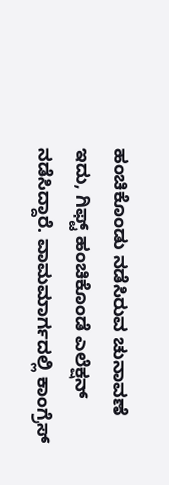ಹಂಚಿಕೊಂಡು ನಡೆಸಿರುವ ಚುನಾವಣೆ ಇದು, ಗಿಫ್ಟ್‌ ಹಂಚಿಕೊಂಡೆ ಎಲೆಕ್ಷನ್‌ ನಡೆಸಿದ್ದಾರೆ. ವಾಮಮಾರ್ಗದಲ್ಲಿ ಕಾಂಗ್ರೆಸ್‌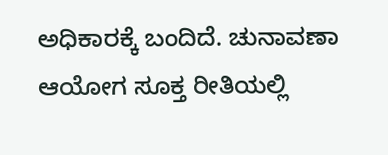ಅಧಿಕಾರಕ್ಕೆ ಬಂದಿದೆ. ಚುನಾವಣಾ ಆಯೋಗ ಸೂಕ್ತ ರೀತಿಯಲ್ಲಿ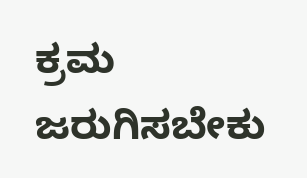ಕ್ರಮ ಜರುಗಿಸಬೇಕು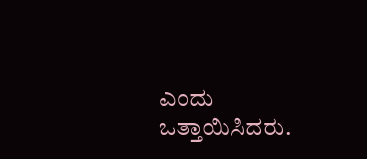ಎಂದು ಒತ್ತಾಯಿಸಿದರು.